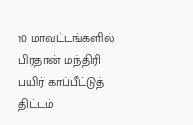10 மாவட்டங்களில் பிரதான் மந்திரி பயிர் காப்பீட்டுத் திட்டம்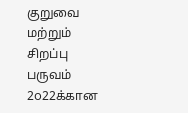குறுவை மற்றும் சிறப்பு பருவம் 2௦22க்கான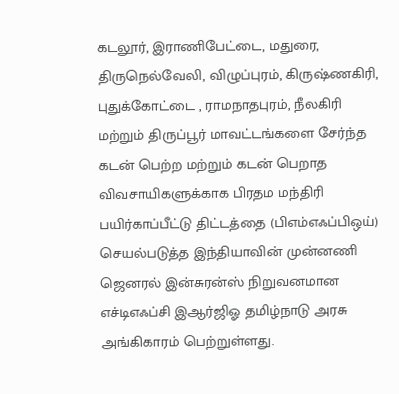கடலூர், இராணிபேட்டை, மதுரை, திருநெல்வேலி, விழுப்புரம், கிருஷ்ணகிரி, புதுக்கோட்டை , ராமநாதபுரம், நீலகிரி மற்றும் திருப்பூர் மாவட்டங்களை சேர்ந்த கடன் பெற்ற மற்றும் கடன் பெறாத விவசாயிகளுக்காக பிரதம மந்திரி பயிர்காப்பீட்டு திட்டத்தை (பிஎம்எஃப்பிஒய்) செயல்படுத்த இந்தியாவின் முன்னணி ஜெனரல் இன்சுரன்ஸ் நிறுவனமான எச்டிஎஃப்சி இஆர்ஜிஓ தமிழ்நாடு அரசு அங்கிகாரம் பெற்றுள்ளது.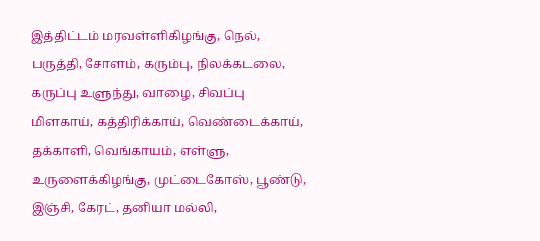இத்திட்டம் மரவள்ளிகிழங்கு, நெல், பருத்தி, சோளம், கரும்பு, நிலக்கடலை, கருப்பு உளுந்து, வாழை, சிவப்பு மிளகாய், கத்திரிக்காய், வெண்டைக்காய், தக்காளி, வெங்காயம், எள்ளு, உருளைக்கிழங்கு, முட்டைகோஸ், பூண்டு, இஞ்சி, கேரட், தனியா மல்லி,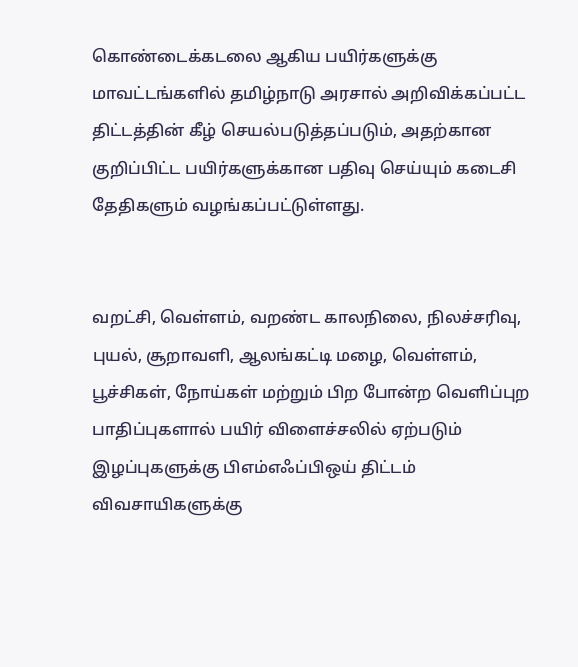கொண்டைக்கடலை ஆகிய பயிர்களுக்கு மாவட்டங்களில் தமிழ்நாடு அரசால் அறிவிக்கப்பட்ட திட்டத்தின் கீழ் செயல்படுத்தப்படும், அதற்கான குறிப்பிட்ட பயிர்களுக்கான பதிவு செய்யும் கடைசி தேதிகளும் வழங்கப்பட்டுள்ளது.


வறட்சி, வெள்ளம், வறண்ட காலநிலை, நிலச்சரிவு, புயல், சூறாவளி, ஆலங்கட்டி மழை, வெள்ளம், பூச்சிகள், நோய்கள் மற்றும் பிற போன்ற வெளிப்புற பாதிப்புகளால் பயிர் விளைச்சலில் ஏற்படும் இழப்புகளுக்கு பிஎம்எஃப்பிஒய் திட்டம் விவசாயிகளுக்கு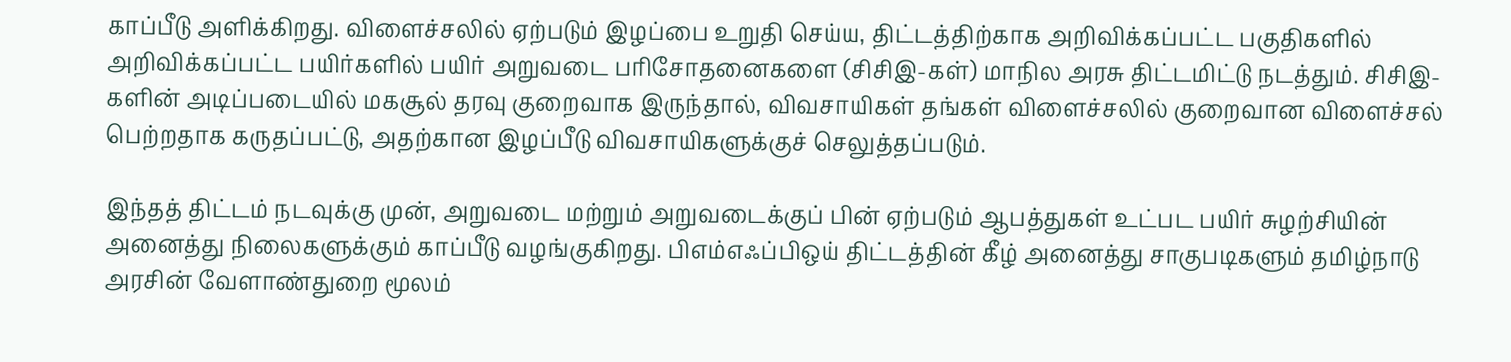காப்பீடு அளிக்கிறது. விளைச்சலில் ஏற்படும் இழப்பை உறுதி செய்ய, திட்டத்திற்காக அறிவிக்கப்பட்ட பகுதிகளில் அறிவிக்கப்பட்ட பயிர்களில் பயிர் அறுவடை பரிசோதனைகளை (சிசிஇ-கள்) மாநில அரசு திட்டமிட்டு நடத்தும். சிசிஇ-களின் அடிப்படையில் மகசூல் தரவு குறைவாக இருந்தால், விவசாயிகள் தங்கள் விளைச்சலில் குறைவான விளைச்சல் பெற்றதாக கருதப்பட்டு, அதற்கான இழப்பீடு விவசாயிகளுக்குச் செலுத்தப்படும்.

இந்தத் திட்டம் நடவுக்கு முன், அறுவடை மற்றும் அறுவடைக்குப் பின் ஏற்படும் ஆபத்துகள் உட்பட பயிர் சுழற்சியின் அனைத்து நிலைகளுக்கும் காப்பீடு வழங்குகிறது. பிஎம்எஃப்பிஒய் திட்டத்தின் கீழ் அனைத்து சாகுபடிகளும் தமிழ்நாடு அரசின் வேளாண்துறை மூலம்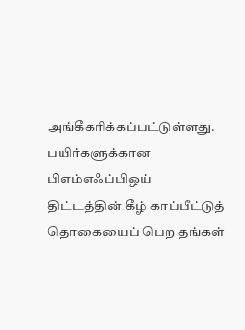அங்கீகரிக்கப்பட்டுள்ளது.  பயிர்களுக்கான பிஎம்எஃப்பிஒய் திட்டத்தின் கீழ் காப்பீட்டுத் தொகையைப் பெற தங்கள்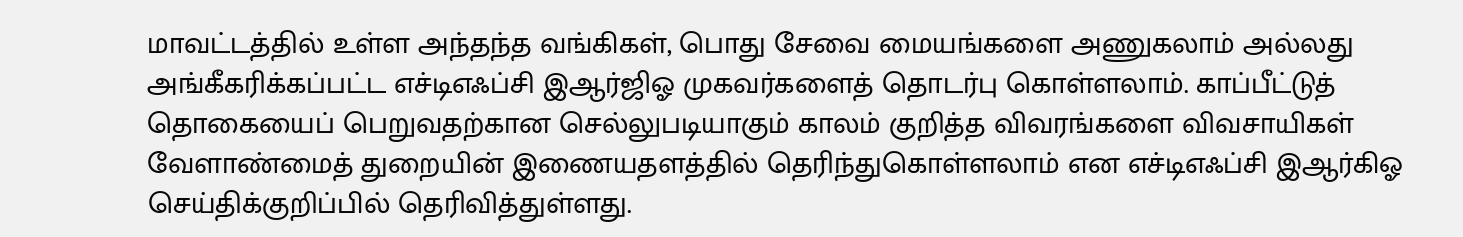மாவட்டத்தில் உள்ள அந்தந்த வங்கிகள், பொது சேவை மையங்களை அணுகலாம் அல்லது அங்கீகரிக்கப்பட்ட எச்டிஎஃப்சி இஆர்ஜிஓ முகவர்களைத் தொடர்பு கொள்ளலாம். காப்பீட்டுத் தொகையைப் பெறுவதற்கான செல்லுபடியாகும் காலம் குறித்த விவரங்களை விவசாயிகள் வேளாண்மைத் துறையின் இணையதளத்தில் தெரிந்துகொள்ளலாம் என எச்டிஎஃப்சி இஆர்கிஓ செய்திக்குறிப்பில் தெரிவித்துள்ளது.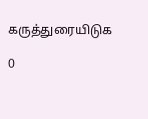கருத்துரையிடுக

0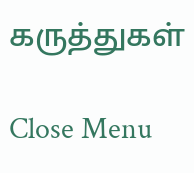கருத்துகள்

Close Menu